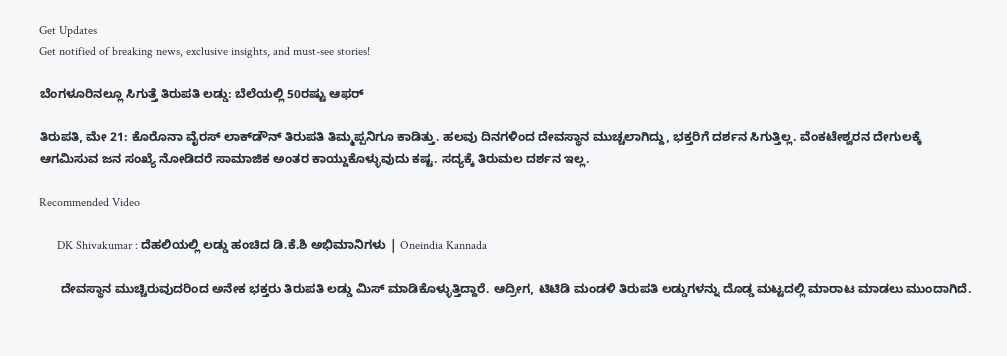Get Updates
Get notified of breaking news, exclusive insights, and must-see stories!

ಬೆಂಗಳೂರಿನಲ್ಲೂ ಸಿಗುತ್ತೆ ತಿರುಪತಿ ಲಡ್ಡು: ಬೆಲೆಯಲ್ಲಿ 50ರಷ್ಟು ಆಫರ್

ತಿರುಪತಿ, ಮೇ 21: ಕೊರೊನಾ ವೈರಸ್‌ ಲಾಕ್‌ಡೌನ್‌ ತಿರುಪತಿ ತಿಮ್ಮಪ್ಪನಿಗೂ ಕಾಡಿತ್ತು. ಹಲವು ದಿನಗಳಿಂದ ದೇವಸ್ಥಾನ ಮುಚ್ಚಲಾಗಿದ್ದು, ಭಕ್ತರಿಗೆ ದರ್ಶನ ಸಿಗುತ್ತಿಲ್ಲ. ವೆಂಕಟೇಶ್ವರನ ದೇಗುಲಕ್ಕೆ ಆಗಮಿಸುವ ಜನ ಸಂಖ್ಯೆ ನೋಡಿದರೆ ಸಾಮಾಜಿಕ ಅಂತರ ಕಾಯ್ದುಕೊಳ್ಳುವುದು ಕಷ್ಟ. ಸದ್ಯಕ್ಕೆ ತಿರುಮಲ ದರ್ಶನ ಇಲ್ಲ.

Recommended Video

      DK Shivakumar : ದೆಹಲಿಯಲ್ಲಿ ಲಡ್ಡು ಹಂಚಿದ ಡಿ.ಕೆ.ಶಿ ಅಭಿಮಾನಿಗಳು | Oneindia Kannada

      ದೇವಸ್ಥಾನ ಮುಚ್ಚಿರುವುದರಿಂದ ಅನೇಕ ಭಕ್ತರು ತಿರುಪತಿ ಲಡ್ಡು ಮಿಸ್ ಮಾಡಿಕೊಳ್ಳುತ್ತಿದ್ದಾರೆ. ಆದ್ರೀಗ, ಟಿಟಿಡಿ ಮಂಡಳಿ ತಿರುಪತಿ ಲಡ್ಡುಗಳನ್ನು ದೊಡ್ಡ ಮಟ್ಟದಲ್ಲಿ ಮಾರಾಟ ಮಾಡಲು ಮುಂದಾಗಿದೆ.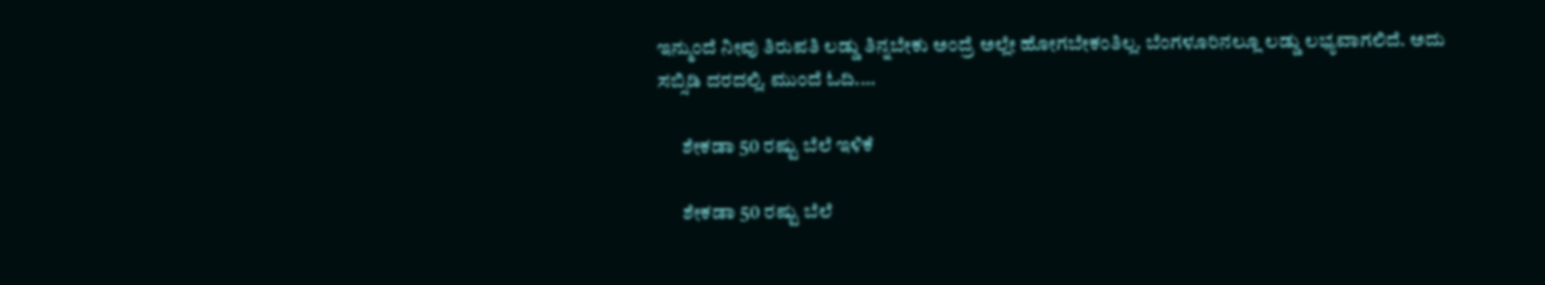ಇನ್ಮುಂದೆ ನೀವು ತಿರುಪತಿ ಲಡ್ಡು ತಿನ್ನಬೇಕು ಅಂದ್ರೆ ಅಲ್ಲೇ ಹೋಗಬೇಕಂತಿಲ್ಲ. ಬೆಂಗಳೂರಿನಲ್ಲೂ ಲಡ್ಡು ಲಭ್ಯವಾಗಲಿದೆ. ಅದು ಸಬ್ಸಿಡಿ ದರದಲ್ಲಿ. ಮುಂದೆ ಓದಿ....

      ಶೇಕಡಾ 50 ರಷ್ಟು ಬೆಲೆ ಇಳಿಕೆ

      ಶೇಕಡಾ 50 ರಷ್ಟು ಬೆಲೆ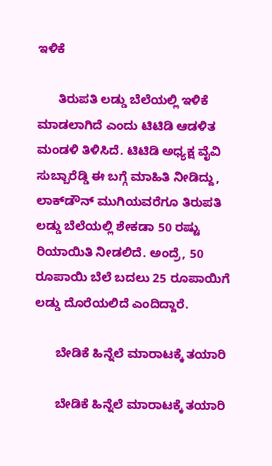ಇಳಿಕೆ

      ತಿರುಪತಿ ಲಡ್ಡು ಬೆಲೆಯಲ್ಲಿ ಇಳಿಕೆ ಮಾಡಲಾಗಿದೆ ಎಂದು ಟಿಟಿಡಿ ಆಡಳಿತ ಮಂಡಳಿ ತಿಳಿಸಿದೆ. ಟಿಟಿಡಿ ಅಧ್ಯಕ್ಷ ವೈವಿ ಸುಬ್ಬಾರೆಡ್ಡಿ ಈ ಬಗ್ಗೆ ಮಾಹಿತಿ ನೀಡಿದ್ದು, ಲಾಕ್‌ಡೌನ್‌ ಮುಗಿಯವರೆಗೂ ತಿರುಪತಿ ಲಡ್ಡು ಬೆಲೆಯಲ್ಲಿ ಶೇಕಡಾ 50 ರಷ್ಟು ರಿಯಾಯಿತಿ ನೀಡಲಿದೆ. ಅಂದ್ರೆ, 50 ರೂಪಾಯಿ ಬೆಲೆ ಬದಲು 25 ರೂಪಾಯಿಗೆ ಲಡ್ಡು ದೊರೆಯಲಿದೆ ಎಂದಿದ್ದಾರೆ.

      ಬೇಡಿಕೆ ಹಿನ್ನೆಲೆ ಮಾರಾಟಕ್ಕೆ ತಯಾರಿ

      ಬೇಡಿಕೆ ಹಿನ್ನೆಲೆ ಮಾರಾಟಕ್ಕೆ ತಯಾರಿ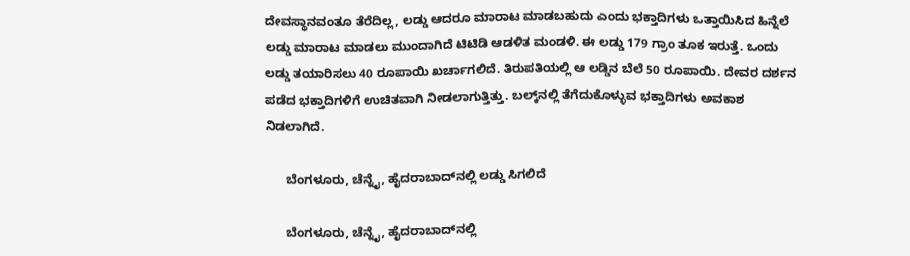ದೇವಸ್ಥಾನವಂತೂ ತೆರೆದಿಲ್ಲ, ಲಡ್ಡು ಆದರೂ ಮಾರಾಟ ಮಾಡಬಹುದು ಎಂದು ಭಕ್ತಾದಿಗಳು ಒತ್ತಾಯಿಸಿದ ಹಿನ್ನೆಲೆ ಲಡ್ಡು ಮಾರಾಟ ಮಾಡಲು ಮುಂದಾಗಿದೆ ಟಿಟಿಡಿ ಆಡಳಿತ ಮಂಡಳಿ. ಈ ಲಡ್ಡು 179 ಗ್ರಾಂ ತೂಕ ಇರುತ್ತೆ. ಒಂದು ಲಡ್ಡು ತಯಾರಿಸಲು 40 ರೂಪಾಯಿ ಖರ್ಚಾಗಲಿದೆ. ತಿರುಪತಿಯಲ್ಲಿ ಆ ಲಡ್ಡಿನ ಬೆಲೆ 50 ರೂಪಾಯಿ. ದೇವರ ದರ್ಶನ ಪಡೆದ ಭಕ್ತಾದಿಗಳಿಗೆ ಉಚಿತವಾಗಿ ನೀಡಲಾಗುತ್ತಿತ್ತು. ಬಲ್ಕ್‌ನಲ್ಲಿ ತೆಗೆದುಕೊಳ್ಳುವ ಭಕ್ತಾದಿಗಳು ಅವಕಾಶ ನಿಡಲಾಗಿದೆ.

      ಬೆಂಗಳೂರು, ಚೆನ್ನೈ, ಹೈದರಾಬಾದ್‌ನಲ್ಲಿ ಲಡ್ಡು ಸಿಗಲಿದೆ

      ಬೆಂಗಳೂರು, ಚೆನ್ನೈ, ಹೈದರಾಬಾದ್‌ನಲ್ಲಿ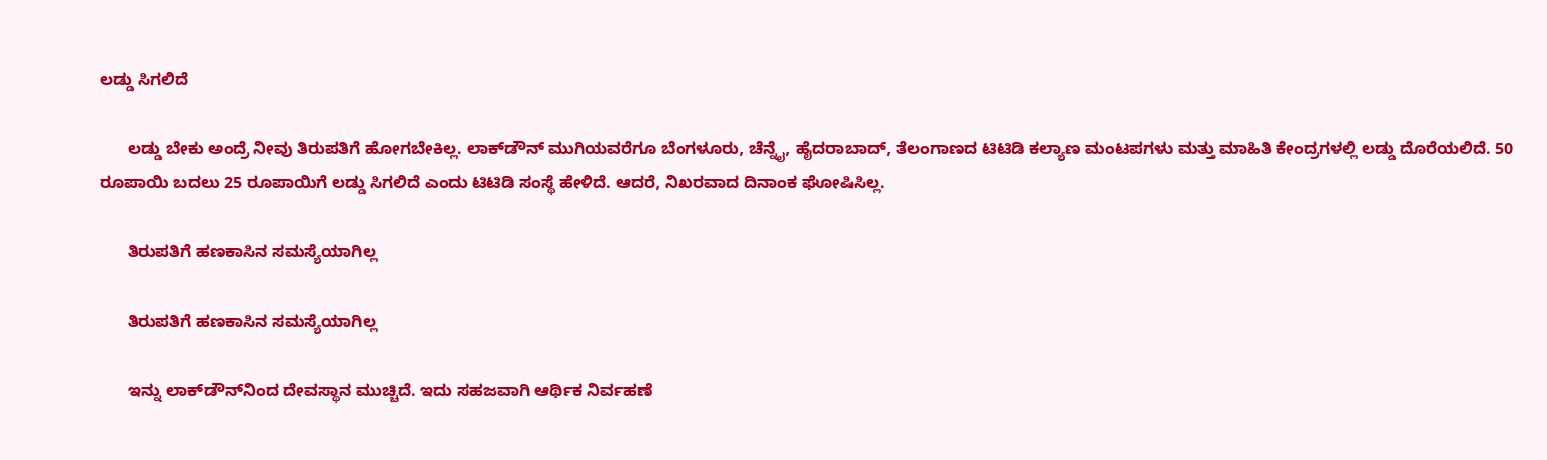ಲಡ್ಡು ಸಿಗಲಿದೆ

      ಲಡ್ಡು ಬೇಕು ಅಂದ್ರೆ ನೀವು ತಿರುಪತಿಗೆ ಹೋಗಬೇಕಿಲ್ಲ. ಲಾಕ್‌ಡೌನ್‌ ಮುಗಿಯವರೆಗೂ ಬೆಂಗಳೂರು, ಚೆನ್ನೈ, ಹೈದರಾಬಾದ್, ತೆಲಂಗಾಣದ ಟಿಟಿಡಿ ಕಲ್ಯಾಣ ಮಂಟಪಗಳು ಮತ್ತು ಮಾಹಿತಿ ಕೇಂದ್ರಗಳಲ್ಲಿ ಲಡ್ಡು ದೊರೆಯಲಿದೆ. 50 ರೂಪಾಯಿ ಬದಲು 25 ರೂಪಾಯಿಗೆ ಲಡ್ಡು ಸಿಗಲಿದೆ ಎಂದು ಟಿಟಿಡಿ ಸಂಸ್ಥೆ ಹೇಳಿದೆ. ಆದರೆ, ನಿಖರವಾದ ದಿನಾಂಕ ಘೋಷಿಸಿಲ್ಲ.

      ತಿರುಪತಿಗೆ ಹಣಕಾಸಿನ ಸಮಸ್ಯೆಯಾಗಿಲ್ಲ

      ತಿರುಪತಿಗೆ ಹಣಕಾಸಿನ ಸಮಸ್ಯೆಯಾಗಿಲ್ಲ

      ಇನ್ನು ಲಾಕ್‌ಡೌನ್‌ನಿಂದ ದೇವಸ್ಥಾನ ಮುಚ್ಚಿದೆ. ಇದು ಸಹಜವಾಗಿ ಆರ್ಥಿಕ ನಿರ್ವಹಣೆ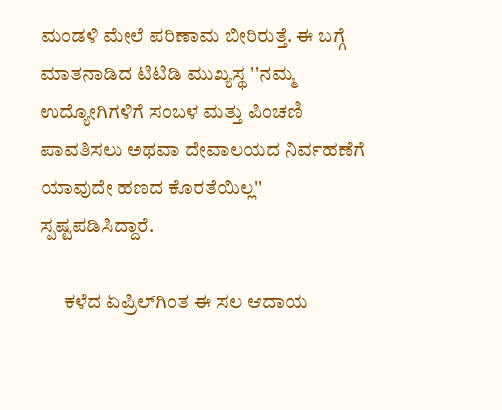ಮಂಡಳಿ ಮೇಲೆ ಪರಿಣಾಮ ಬೀರಿರುತ್ತೆ. ಈ ಬಗ್ಗೆ ಮಾತನಾಡಿದ ಟಿಟಿಡಿ ಮುಖ್ಯಸ್ಥ ''ನಮ್ಮ ಉದ್ಯೋಗಿಗಳಿಗೆ ಸಂಬಳ ಮತ್ತು ಪಿಂಚಣಿ ಪಾವತಿಸಲು ಅಥವಾ ದೇವಾಲಯದ ನಿರ್ವಹಣೆಗೆ ಯಾವುದೇ ಹಣದ ಕೊರತೆಯಿಲ್ಲ'' ಸ್ಪಷ್ಟಪಡಿಸಿದ್ದಾರೆ.

      ಕಳೆದ ಏಪ್ರಿಲ್‌ಗಿಂತ ಈ ಸಲ ಆದಾಯ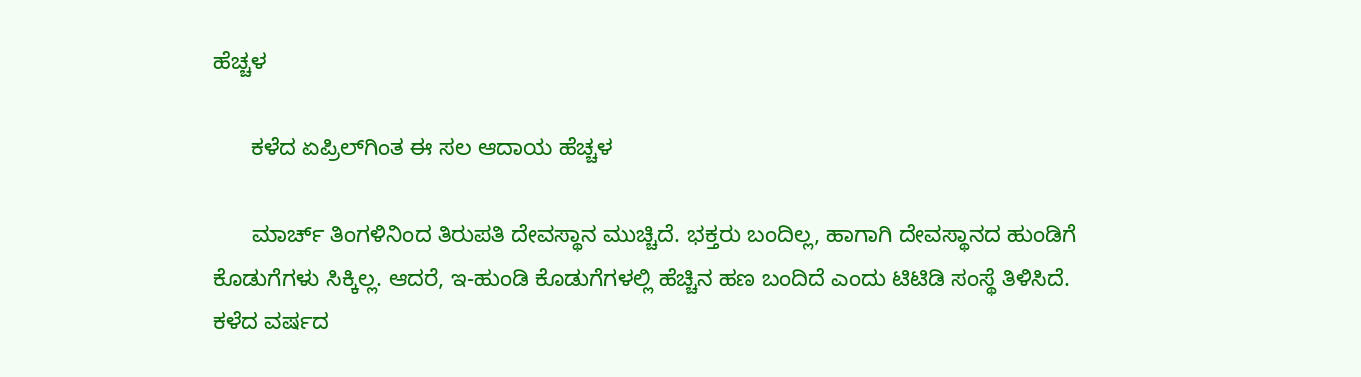ಹೆಚ್ಚಳ

      ಕಳೆದ ಏಪ್ರಿಲ್‌ಗಿಂತ ಈ ಸಲ ಆದಾಯ ಹೆಚ್ಚಳ

      ಮಾರ್ಚ್ ತಿಂಗಳಿನಿಂದ ತಿರುಪತಿ ದೇವಸ್ಥಾನ ಮುಚ್ಚಿದೆ. ಭಕ್ತರು ಬಂದಿಲ್ಲ, ಹಾಗಾಗಿ ದೇವಸ್ಥಾನದ ಹುಂಡಿಗೆ ಕೊಡುಗೆಗಳು ಸಿಕ್ಕಿಲ್ಲ. ಆದರೆ, ಇ-ಹುಂಡಿ ಕೊಡುಗೆಗಳಲ್ಲಿ ಹೆಚ್ಚಿನ ಹಣ ಬಂದಿದೆ ಎಂದು ಟಿಟಿಡಿ ಸಂಸ್ಥೆ ತಿಳಿಸಿದೆ. ಕಳೆದ ವರ್ಷದ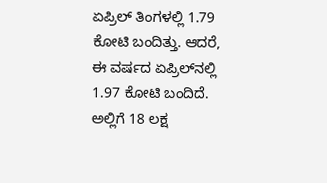ಏಪ್ರಿಲ್‌ ತಿಂಗಳಲ್ಲಿ 1.79 ಕೋಟಿ ಬಂದಿತ್ತು. ಆದರೆ, ಈ ವರ್ಷದ ಏಪ್ರಿಲ್‌ನಲ್ಲಿ 1.97 ಕೋಟಿ ಬಂದಿದೆ. ಅಲ್ಲಿಗೆ 18 ಲಕ್ಷ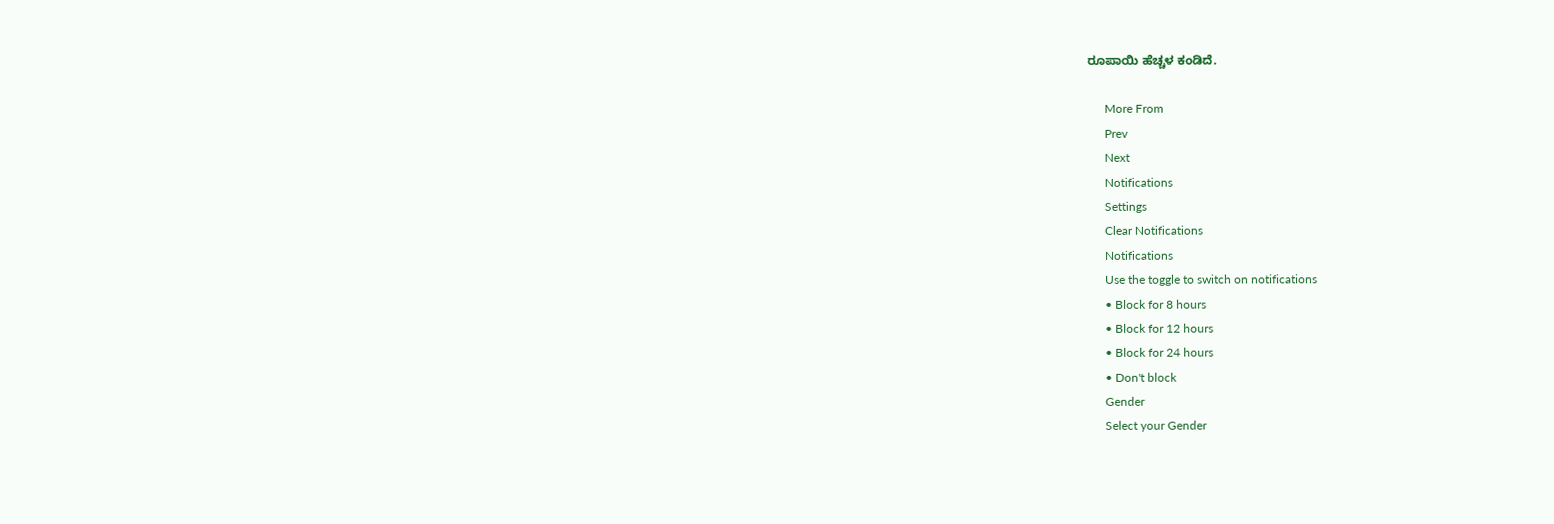ರೂಪಾಯಿ ಹೆಚ್ಚಳ ಕಂಡಿದೆ.

      More From
      Prev
      Next
      Notifications
      Settings
      Clear Notifications
      Notifications
      Use the toggle to switch on notifications
      • Block for 8 hours
      • Block for 12 hours
      • Block for 24 hours
      • Don't block
      Gender
      Select your Gender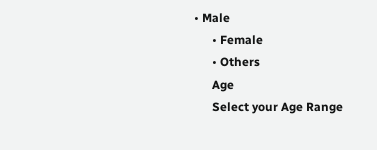• Male
      • Female
      • Others
      Age
      Select your Age Range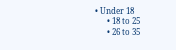• Under 18
      • 18 to 25
      • 26 to 35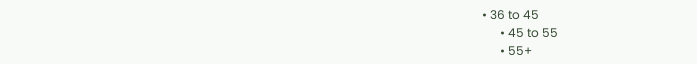• 36 to 45
      • 45 to 55
      • 55+